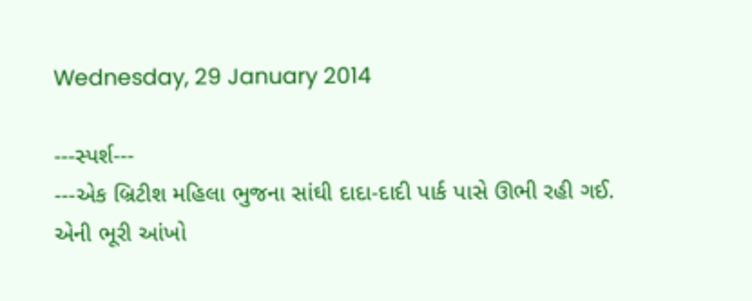Wednesday, 29 January 2014

---સ્પર્શ---
---એક બ્રિટીશ મહિલા ભુજના સાંઘી દાદા-દાદી પાર્ક પાસે ઊભી રહી ગઈ.
એની ભૂરી આંખો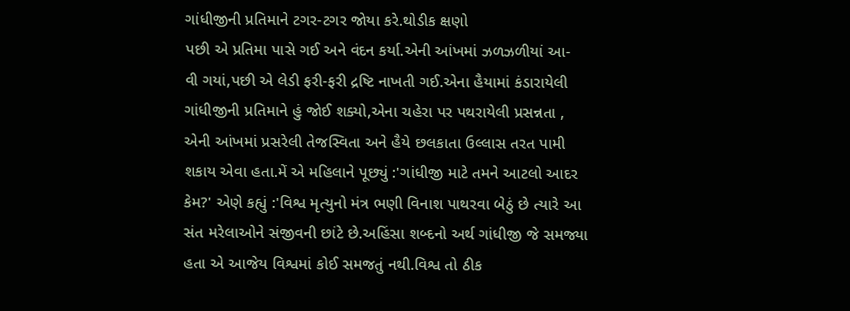ગાંધીજીની પ્રતિમાને ટગર-ટગર જોયા કરે.થોડીક ક્ષણો
પછી એ પ્રતિમા પાસે ગઈ અને વંદન કર્યા.એની આંખમાં ઝળઝળીયાં આ-
વી ગયાં,પછી એ લેડી ફરી-ફરી દ્રષ્ટિ નાખતી ગઈ.એના હૈયામાં કંડારાયેલી
ગાંધીજીની પ્રતિમાને હું જોઈ શક્યો,એના ચહેરા પર પથરાયેલી પ્રસન્નતા ,
એની આંખમાં પ્રસરેલી તેજસ્વિતા અને હૈયે છલકાતા ઉલ્લાસ તરત પામી
શકાય એવા હતા.મેં એ મહિલાને પૂછ્યું :'ગાંધીજી માટે તમને આટલો આદર
કેમ?' એણે કહ્યું :'વિશ્વ મૃત્યુનો મંત્ર ભણી વિનાશ પાથરવા બેઠું છે ત્યારે આ
સંત મરેલાઓને સંજીવની છાંટે છે.અહિંસા શબ્દનો અર્થ ગાંધીજી જે સમજ્યા
હતા એ આજેય વિશ્વમાં કોઈ સમજતું નથી.વિશ્વ તો ઠીક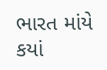ભારત માંયે કયાં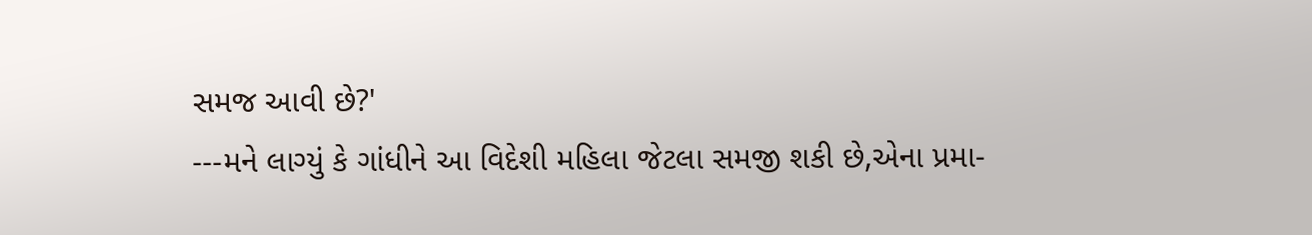સમજ આવી છે?'
---મને લાગ્યું કે ગાંધીને આ વિદેશી મહિલા જેટલા સમજી શકી છે,એના પ્રમા-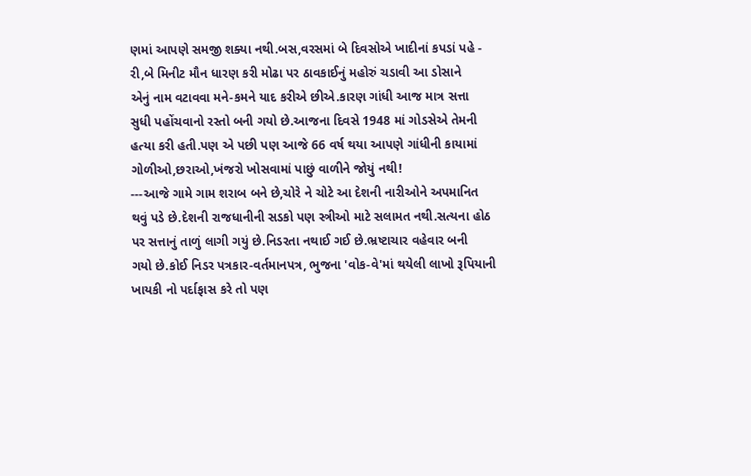ણમાં આપણે સમજી શક્યા નથી.બસ,વરસમાં બે દિવસોએ ખાદીનાં કપડાં પહે -
રી,બે મિનીટ મૌન ધારણ કરી મોઢા પર ઠાવકાઈનું મહોરું ચડાવી આ ડોસાને
એનું નામ વટાવવા મને-કમને યાદ કરીએ છીએ.કારણ ગાંધી આજ માત્ર સત્તા
સુધી પહોંચવાનો રસ્તો બની ગયો છે.આજના દિવસે 1948 માં ગોડસેએ તેમની
હત્યા કરી હતી.પણ એ પછી પણ આજે 66 વર્ષ થયા આપણે ગાંધીની કાયામાં
ગોળીઓ,છરાઓ,ખંજરો ખોસવામાં પાછું વાળીને જોયું નથી!
---આજે ગામે ગામ શરાબ બને છે,ચોરે ને ચોટે આ દેશની નારીઓને અપમાનિત
થવું પડે છે.દેશની રાજધાનીની સડકો પણ સ્ત્રીઓ માટે સલામત નથી.સત્યના હોઠ
પર સત્તાનું તાળું લાગી ગયું છે.નિડરતા નથાઈ ગઈ છે.ભ્રષ્ટાચાર વહેવાર બની
ગયો છે.કોઈ નિડર પત્રકાર-વર્તમાનપત્ર, ભુજના 'વોક-વે'માં થયેલી લાખો રૂપિયાની
ખાયકી નો પર્દાફાસ કરે તો પણ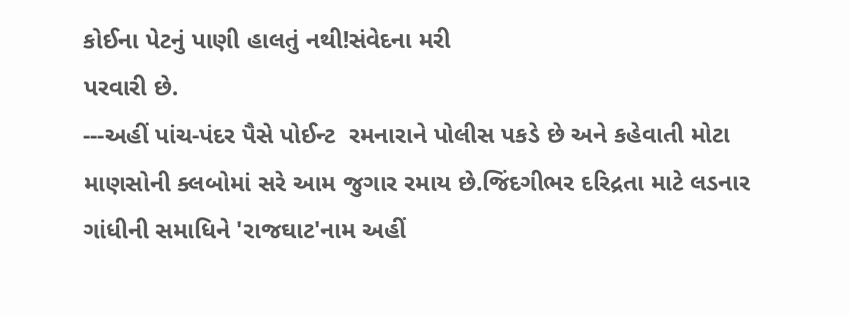કોઈના પેટનું પાણી હાલતું નથી!સંવેદના મરી
પરવારી છે.
---અહીં પાંચ-પંદર પૈસે પોઈન્ટ  રમનારાને પોલીસ પકડે છે અને કહેવાતી મોટા
માણસોની ક્લબોમાં સરે આમ જુગાર રમાય છે.જિંદગીભર દરિદ્રતા માટે લડનાર
ગાંધીની સમાધિને 'રાજઘાટ'નામ અહીં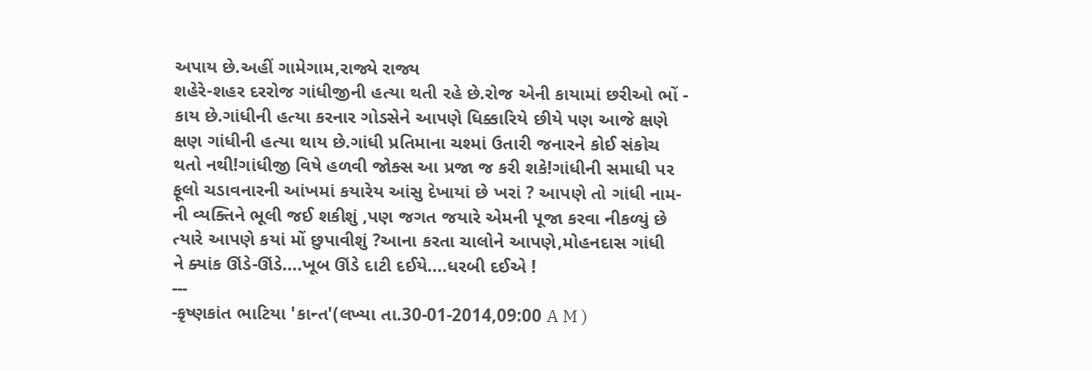અપાય છે.અહીં ગામેગામ,રાજ્યે રાજ્ય
શહેરે-શહર દરરોજ ગાંધીજીની હત્યા થતી રહે છે.રોજ એની કાયામાં છરીઓ ભોં -
કાય છે.ગાંધીની હત્યા કરનાર ગોડસેને આપણે ધિક્કારિયે છીયે પણ આજે ક્ષણે
ક્ષણ ગાંધીની હત્યા થાય છે.ગાંધી પ્રતિમાના ચશ્માં ઉતારી જનારને કોઈ સંકોચ
થતો નથી!ગાંધીજી વિષે હળવી જોક્સ આ પ્રજા જ કરી શકે!ગાંધીની સમાધી પર
ફૂલો ચડાવનારની આંખમાં કયારેય આંસુ દેખાયાં છે ખરાં ? આપણે તો ગાંધી નામ-
ની વ્યક્તિને ભૂલી જઈ શકીશું ,પણ જગત જયારે એમની પૂજા કરવા નીકળ્યું છે
ત્યારે આપણે કયાં મોં છુપાવીશું ?આના કરતા ચાલોને આપણે,મોહનદાસ ગાંધી
ને ક્યાંક ઊંડે-ઊંડે....ખૂબ ઊંડે દાટી દઈયે....ધરબી દઈએ !
---
-કૃષ્ણકાંત ભાટિયા 'કાન્ત'(લખ્યા તા.30-01-2014,09:00 A M )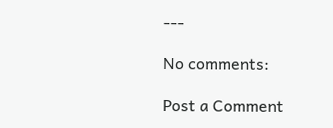---

No comments:

Post a Comment